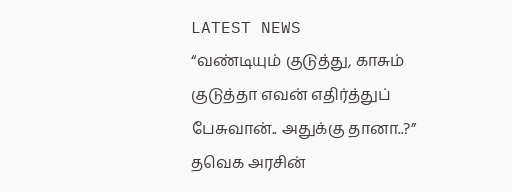LATEST NEWS
“வண்டியும் குடுத்து, காசும் குடுத்தா எவன் எதிர்த்துப் பேசுவான்.. அதுக்கு தானா..?” தவெக அரசின்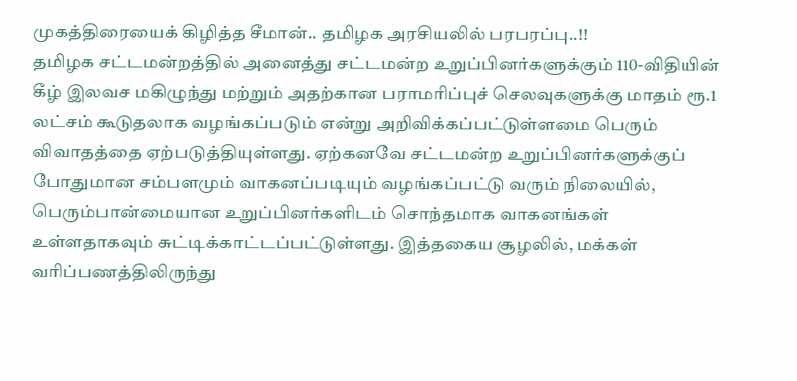முகத்திரையைக் கிழித்த சீமான்.. தமிழக அரசியலில் பரபரப்பு..!!
தமிழக சட்டமன்றத்தில் அனைத்து சட்டமன்ற உறுப்பினர்களுக்கும் 110-விதியின் கீழ் இலவச மகிழுந்து மற்றும் அதற்கான பராமரிப்புச் செலவுகளுக்கு மாதம் ரூ.1 லட்சம் கூடுதலாக வழங்கப்படும் என்று அறிவிக்கப்பட்டுள்ளமை பெரும் விவாதத்தை ஏற்படுத்தியுள்ளது. ஏற்கனவே சட்டமன்ற உறுப்பினர்களுக்குப் போதுமான சம்பளமும் வாகனப்படியும் வழங்கப்பட்டு வரும் நிலையில், பெரும்பான்மையான உறுப்பினர்களிடம் சொந்தமாக வாகனங்கள் உள்ளதாகவும் சுட்டிக்காட்டப்பட்டுள்ளது. இத்தகைய சூழலில், மக்கள் வரிப்பணத்திலிருந்து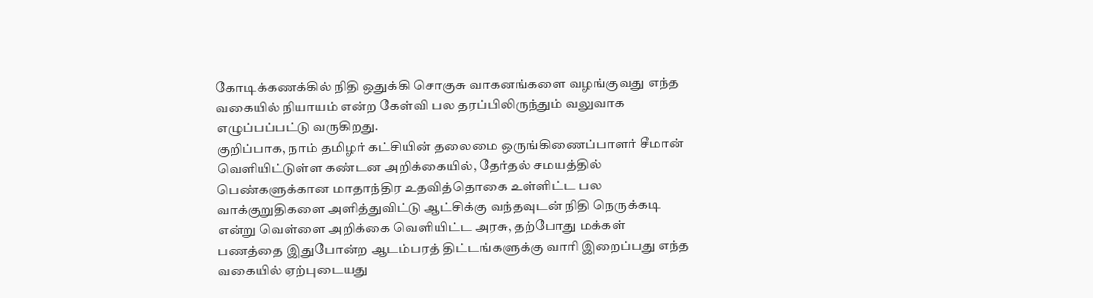கோடிக்கணக்கில் நிதி ஒதுக்கி சொகுசு வாகனங்களை வழங்குவது எந்த வகையில் நியாயம் என்ற கேள்வி பல தரப்பிலிருந்தும் வலுவாக எழுப்பப்பட்டு வருகிறது.
குறிப்பாக, நாம் தமிழர் கட்சியின் தலைமை ஒருங்கிணைப்பாளர் சீமான் வெளியிட்டுள்ள கண்டன அறிக்கையில், தேர்தல் சமயத்தில் பெண்களுக்கான மாதாந்திர உதவித்தொகை உள்ளிட்ட பல வாக்குறுதிகளை அளித்துவிட்டு ஆட்சிக்கு வந்தவுடன் நிதி நெருக்கடி என்று வெள்ளை அறிக்கை வெளியிட்ட அரசு, தற்போது மக்கள் பணத்தை இதுபோன்ற ஆடம்பரத் திட்டங்களுக்கு வாரி இறைப்பது எந்த வகையில் ஏற்புடையது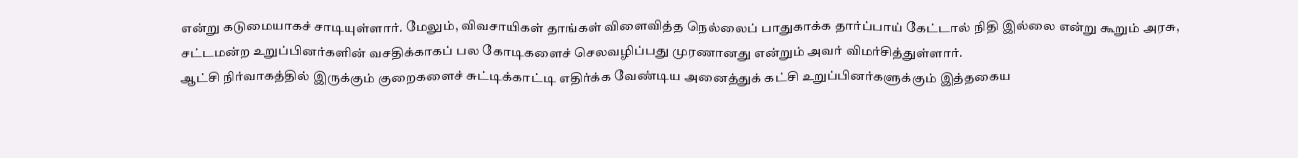என்று கடுமையாகச் சாடியுள்ளார். மேலும், விவசாயிகள் தாங்கள் விளைவித்த நெல்லைப் பாதுகாக்க தார்ப்பாய் கேட்டால் நிதி இல்லை என்று கூறும் அரசு, சட்டமன்ற உறுப்பினர்களின் வசதிக்காகப் பல கோடிகளைச் செலவழிப்பது முரணானது என்றும் அவர் விமர்சித்துள்ளார்.
ஆட்சி நிர்வாகத்தில் இருக்கும் குறைகளைச் சுட்டிக்காட்டி எதிர்க்க வேண்டிய அனைத்துக் கட்சி உறுப்பினர்களுக்கும் இத்தகைய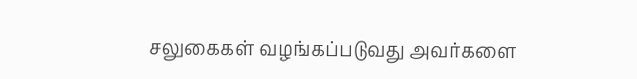சலுகைகள் வழங்கப்படுவது அவர்களை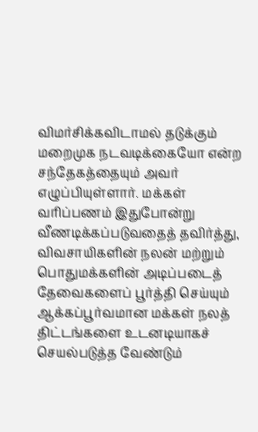விமர்சிக்கவிடாமல் தடுக்கும் மறைமுக நடவடிக்கையோ என்ற சந்தேகத்தையும் அவர் எழுப்பியுள்ளார். மக்கள் வரிப்பணம் இதுபோன்று வீணடிக்கப்படுவதைத் தவிர்த்து, விவசாயிகளின் நலன் மற்றும் பொதுமக்களின் அடிப்படைத் தேவைகளைப் பூர்த்தி செய்யும் ஆக்கப்பூர்வமான மக்கள் நலத் திட்டங்களை உடனடியாகச் செயல்படுத்த வேண்டும்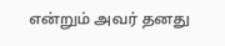என்றும் அவர் தனது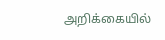அறிக்கையில்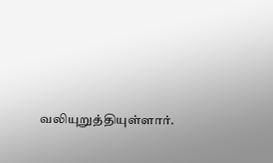வலியுறுத்தியுள்ளார்.